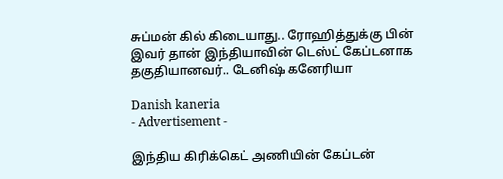சுப்மன் கில் கிடையாது.. ரோஹித்துக்கு பின் இவர் தான் இந்தியாவின் டெஸ்ட் கேப்டனாக தகுதியானவர்.. டேனிஷ் கனேரியா

Danish kaneria
- Advertisement -

இந்திய கிரிக்கெட் அணியின் கேப்டன்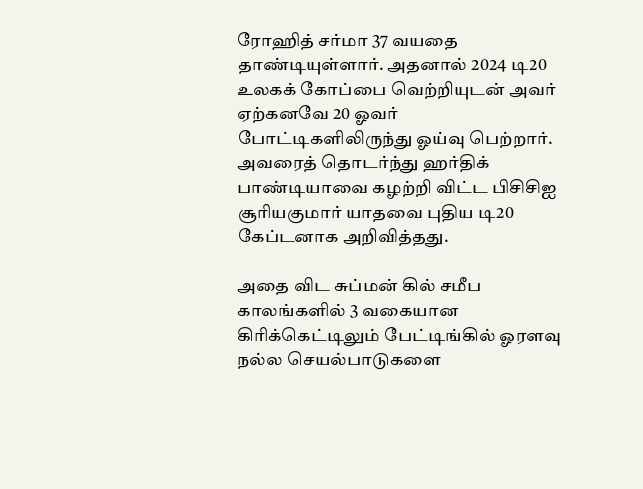ரோஹித் சர்மா 37 வயதை தாண்டியுள்ளார். அதனால் 2024 டி20 உலகக் கோப்பை வெற்றியுடன் அவர் ஏற்கனவே 20 ஓவர் போட்டிகளிலிருந்து ஓய்வு பெற்றார். அவரைத் தொடர்ந்து ஹர்திக் பாண்டியாவை கழற்றி விட்ட பிசிசிஐ சூரியகுமார் யாதவை புதிய டி20 கேப்டனாக அறிவித்தது.

அதை விட சுப்மன் கில் சமீப காலங்களில் 3 வகையான கிரிக்கெட்டிலும் பேட்டிங்கில் ஓரளவு நல்ல செயல்பாடுகளை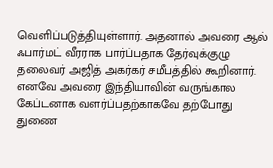வெளிப்படுத்தியுள்ளார். அதனால் அவரை ஆல் ஃபார்மட் வீரராக பார்ப்பதாக தேர்வுக்குழு தலைவர் அஜித் அகர்கர் சமீபத்தில் கூறினார். எனவே அவரை இந்தியாவின் வருங்கால கேப்டனாக வளர்ப்பதற்காகவே தற்போது துணை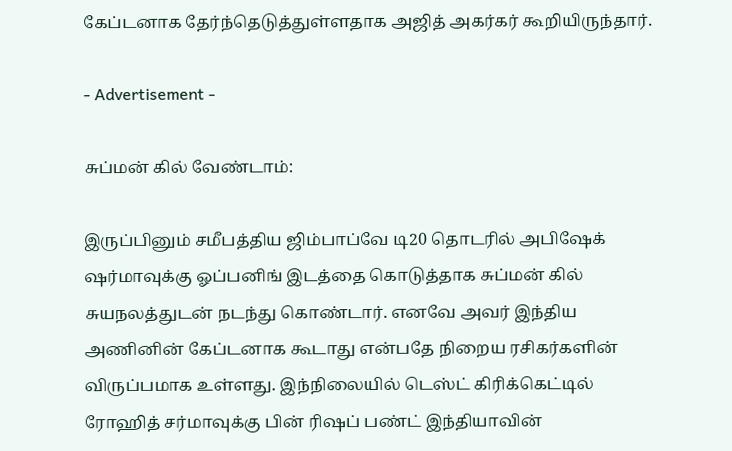கேப்டனாக தேர்ந்தெடுத்துள்ளதாக அஜித் அகர்கர் கூறியிருந்தார்.

- Advertisement -

சுப்மன் கில் வேண்டாம்:

இருப்பினும் சமீபத்திய ஜிம்பாப்வே டி20 தொடரில் அபிஷேக் ஷர்மாவுக்கு ஓப்பனிங் இடத்தை கொடுத்தாக சுப்மன் கில் சுயநலத்துடன் நடந்து கொண்டார். எனவே அவர் இந்திய அணினின் கேப்டனாக கூடாது என்பதே நிறைய ரசிகர்களின் விருப்பமாக உள்ளது. இந்நிலையில் டெஸ்ட் கிரிக்கெட்டில் ரோஹித் சர்மாவுக்கு பின் ரிஷப் பண்ட் இந்தியாவின்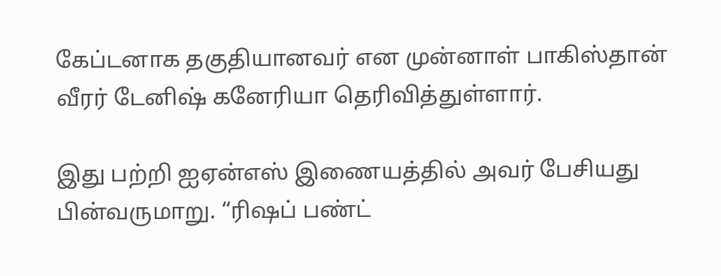கேப்டனாக தகுதியானவர் என முன்னாள் பாகிஸ்தான் வீரர் டேனிஷ் கனேரியா தெரிவித்துள்ளார்.

இது பற்றி ஐஏன்எஸ் இணையத்தில் அவர் பேசியது பின்வருமாறு. “ரிஷப் பண்ட்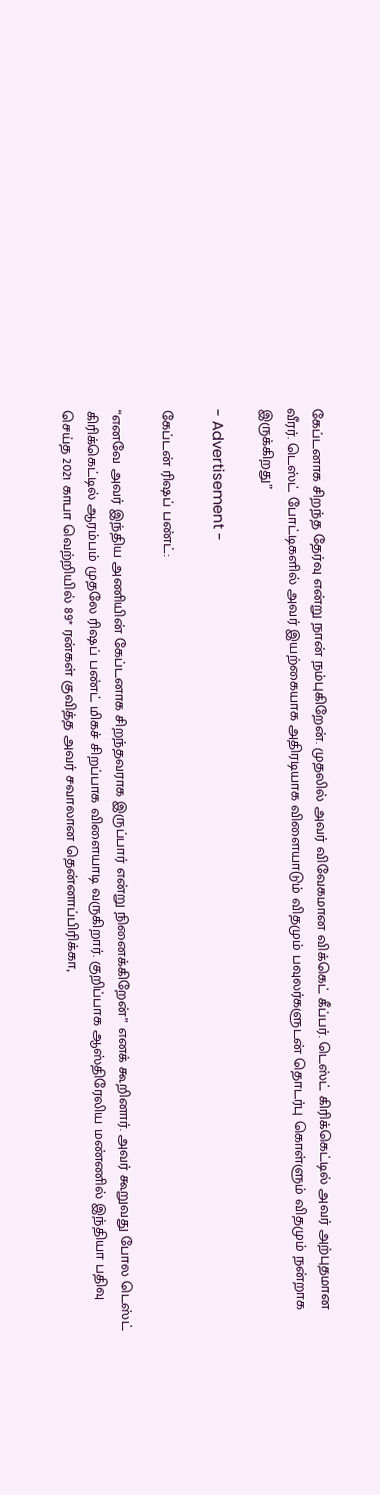கேப்டனாக சிறந்த தேர்வு என்று நான் நம்புகிறேன். முதலில் அவர் விவேகமான விக்கெட் கீப்பர். டெஸ்ட் கிரிக்கெட்டில் அவர் அற்புதமான வீரர். டெஸ்ட் போட்டிகளில் அவர் இயற்கையாக அதிரடியாக விளையாடும் விதமும் பவுலர்களுடன் தொடர்பு கொள்ளும் விதமும் நன்றாக இருக்கிறது”

- Advertisement -

கேப்டன் ரிஷப் பண்ட்:

“எனவே அவர் இந்திய அணியின் கேப்டனாக சிறந்தவராக இருப்பார் என்று நினைக்கிறேன்” எனக் கூறினார். அவர் கூறுவது போல டெஸ்ட் கிரிக்கெட்டில் ஆரம்பம் முதலே ரிஷப் பண்ட் மிகச் சிறப்பாக விளையாடி வருகிறார். குறிப்பாக ஆஸ்திரேலிய மண்ணில் இந்தியா பதிவு செய்த 2021 காபா வெற்றியில் 89* ரன்கள் குவித்த அவர் சவாலான தென்னாப்பிரிக்கா,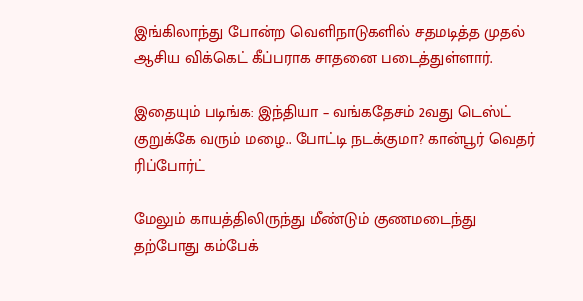இங்கிலாந்து போன்ற வெளிநாடுகளில் சதமடித்த முதல் ஆசிய விக்கெட் கீப்பராக சாதனை படைத்துள்ளார்.

இதையும் படிங்க: இந்தியா – வங்கதேசம் 2வது டெஸ்ட் குறுக்கே வரும் மழை.. போட்டி நடக்குமா? கான்பூர் வெதர் ரிப்போர்ட்

மேலும் காயத்திலிருந்து மீண்டும் குணமடைந்து தற்போது கம்பேக்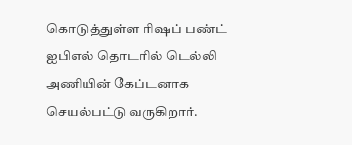கொடுத்துள்ள ரிஷப் பண்ட் ஐபிஎல் தொடரில் டெல்லி அணியின் கேப்டனாக செயல்பட்டு வருகிறார்.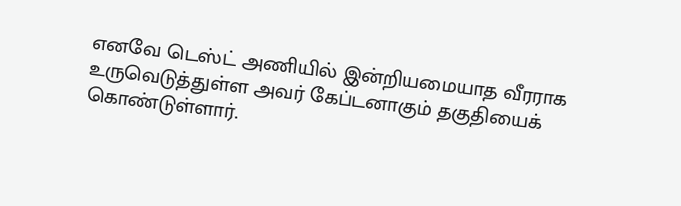எனவே டெஸ்ட் அணியில் இன்றியமையாத வீரராக உருவெடுத்துள்ள அவர் கேப்டனாகும் தகுதியைக் கொண்டுள்ளார்.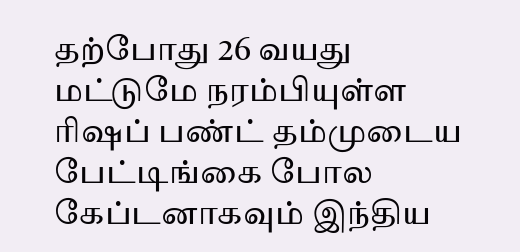தற்போது 26 வயது மட்டுமே நரம்பியுள்ள ரிஷப் பண்ட் தம்முடைய பேட்டிங்கை போல கேப்டனாகவும் இந்திய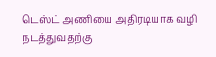டெஸ்ட் அணியை அதிரடியாக வழி நடத்துவதற்கு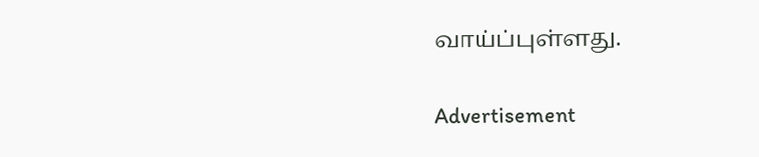வாய்ப்புள்ளது.

Advertisement